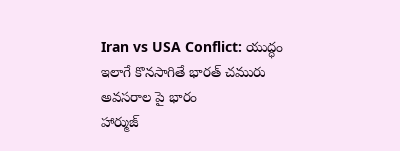Iran vs USA Conflict: యుద్ధం ఇలాగే కొనసాగితే భారత్ చమురు అవసరాల పై భారం
హార్ముజ్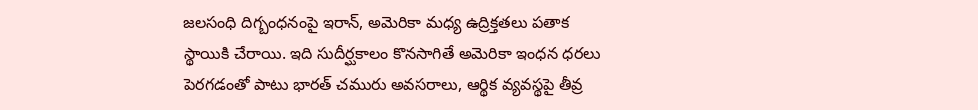జలసంధి దిగ్బంధనంపై ఇరాన్, అమెరికా మధ్య ఉద్రిక్తతలు పతాక స్థాయికి చేరాయి. ఇది సుదీర్ఘకాలం కొనసాగితే అమెరికా ఇంధన ధరలు పెరగడంతో పాటు భారత్ చమురు అవసరాలు, ఆర్థిక వ్యవస్థపై తీవ్ర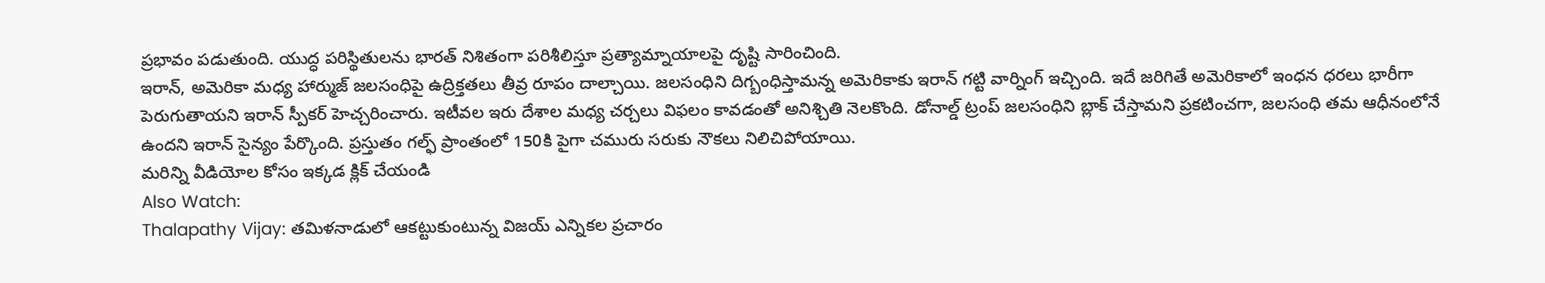ప్రభావం పడుతుంది. యుద్ధ పరిస్థితులను భారత్ నిశితంగా పరిశీలిస్తూ ప్రత్యామ్నాయాలపై దృష్టి సారించింది.
ఇరాన్, అమెరికా మధ్య హార్ముజ్ జలసంధిపై ఉద్రిక్తతలు తీవ్ర రూపం దాల్చాయి. జలసంధిని దిగ్బంధిస్తామన్న అమెరికాకు ఇరాన్ గట్టి వార్నింగ్ ఇచ్చింది. ఇదే జరిగితే అమెరికాలో ఇంధన ధరలు భారీగా పెరుగుతాయని ఇరాన్ స్పీకర్ హెచ్చరించారు. ఇటీవల ఇరు దేశాల మధ్య చర్చలు విఫలం కావడంతో అనిశ్చితి నెలకొంది. డోనాల్డ్ ట్రంప్ జలసంధిని బ్లాక్ చేస్తామని ప్రకటించగా, జలసంధి తమ ఆధీనంలోనే ఉందని ఇరాన్ సైన్యం పేర్కొంది. ప్రస్తుతం గల్ఫ్ ప్రాంతంలో 150కి పైగా చమురు సరుకు నౌకలు నిలిచిపోయాయి.
మరిన్ని వీడియోల కోసం ఇక్కడ క్లిక్ చేయండి
Also Watch:
Thalapathy Vijay: తమిళనాడులో ఆకట్టుకుంటున్న విజయ్ ఎన్నికల ప్రచారం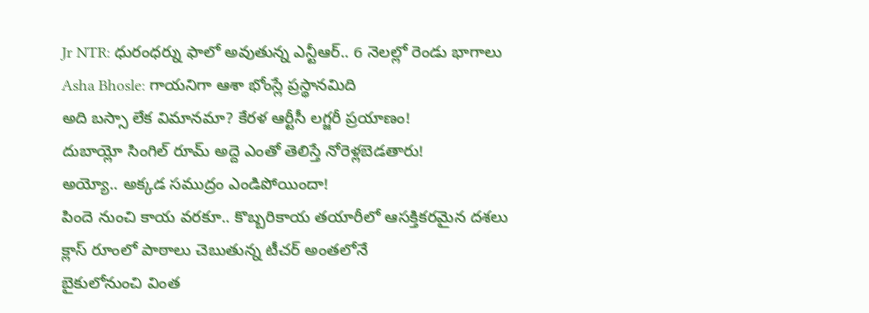Jr NTR: ధురంధర్ను ఫాలో అవుతున్న ఎన్టీఆర్.. 6 నెలల్లో రెండు భాగాలు
Asha Bhosle: గాయనిగా ఆశా భోంస్లే ప్రస్థానమిది
అది బస్సా లేక విమానమా? కేరళ ఆర్టీసీ లగ్జరీ ప్రయాణం!
దుబాయ్లో సింగిల్ రూమ్ అద్దె ఎంతో తెలిస్తే నోరెళ్లబెడతారు!
అయ్యో.. అక్కడ సముద్రం ఎండిపోయిందా!
పిందె నుంచి కాయ వరకూ.. కొబ్బరికాయ తయారీలో ఆసక్తికరమైన దశలు
క్లాస్ రూంలో పాఠాలు చెబుతున్న టీచర్ అంతలోనే
బైకులోనుంచి వింత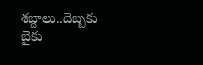శబ్దాలు..దెబ్బకు బైకు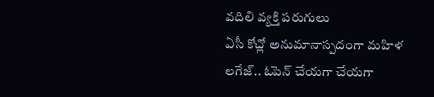వదిలి వ్యక్తి పరుగులు
ఏసీ కోచ్లో అనుమానాస్పదంగా మహిళ లగేజ్.. ఓపెన్ చేయగా చేయగా